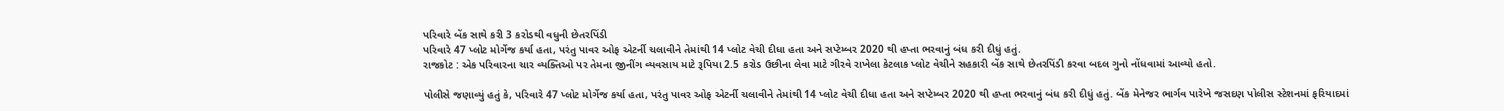પરિવારે બેંક સાથે કરી 3 કરોડથી વધુની છેતરપિંડી
પરિવારે 47 પ્લોટ મોર્ગેજ કર્યા હતા, પરંતુ પાવર ઓફ એટર્ની ચલાવીને તેમાંથી 14 પ્લોટ વેચી દીધા હતા અને સપ્ટેમ્બર 2020 થી હપ્તા ભરવાનું બંધ કરી દીધું હતું.
રાજકોટ : એક પરિવારના ચાર વ્યક્તિઓ પર તેમના જીનીંગ વ્યવસાય માટે રૂપિયા 2.5 કરોડ ઉછીના લેવા માટે ગીરવે રાખેલા કેટલાક પ્લોટ વેચીને સહકારી બેંક સાથે છેતરપિંડી કરવા બદલ ગુનો નોંધવામાં આવ્યો હતો.

પોલીસે જણાવ્યું હતું કે, પરિવારે 47 પ્લોટ મોર્ગેજ કર્યા હતા, પરંતુ પાવર ઓફ એટર્ની ચલાવીને તેમાંથી 14 પ્લોટ વેચી દીધા હતા અને સપ્ટેમ્બર 2020 થી હપ્તા ભરવાનું બંધ કરી દીધું હતું. બેંક મેનેજર ભાર્ગવ પારેખે જસદણ પોલીસ સ્ટેશનમાં ફરિયાદમાં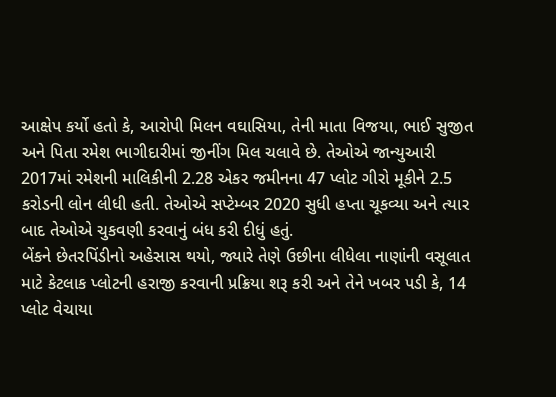આક્ષેપ કર્યો હતો કે, આરોપી મિલન વઘાસિયા, તેની માતા વિજયા, ભાઈ સુજીત અને પિતા રમેશ ભાગીદારીમાં જીનીંગ મિલ ચલાવે છે. તેઓએ જાન્યુઆરી 2017માં રમેશની માલિકીની 2.28 એકર જમીનના 47 પ્લોટ ગીરો મૂકીને 2.5 કરોડની લોન લીધી હતી. તેઓએ સપ્ટેમ્બર 2020 સુધી હપ્તા ચૂકવ્યા અને ત્યાર બાદ તેઓએ ચુકવણી કરવાનું બંધ કરી દીધું હતું.
બેંકને છેતરપિંડીનો અહેસાસ થયો, જ્યારે તેણે ઉછીના લીધેલા નાણાંની વસૂલાત માટે કેટલાક પ્લોટની હરાજી કરવાની પ્રક્રિયા શરૂ કરી અને તેને ખબર પડી કે, 14 પ્લોટ વેચાયા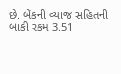છે. બેંકની વ્યાજ સહિતની બાકી રકમ 3.51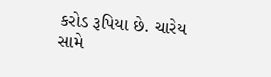કરોડ રૂપિયા છે. ચારેય સામે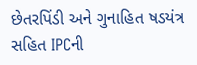છેતરપિંડી અને ગુનાહિત ષડયંત્ર સહિત IPCની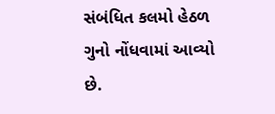સંબંધિત કલમો હેઠળ ગુનો નોંધવામાં આવ્યો છે.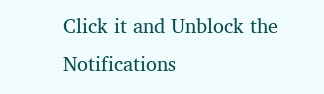Click it and Unblock the Notifications